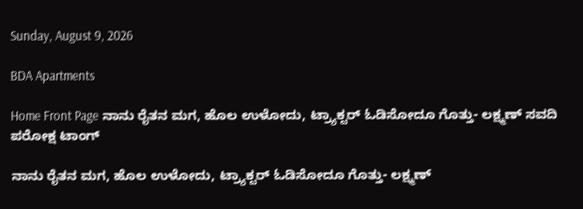Sunday, August 9, 2026

BDA Apartments

Home Front Page ನಾನು ರೈತನ ಮಗ, ಹೊಲ ಉಳೋದು, ಟ್ರ್ಯಾಕ್ಟರ್ ಓಡಿಸೋದೂ ಗೊತ್ತು- ಲಕ್ಷ್ಮಣ್ ಸವದಿ ಪರೋಕ್ಷ ಟಾಂಗ್

ನಾನು ರೈತನ ಮಗ, ಹೊಲ ಉಳೋದು, ಟ್ರ್ಯಾಕ್ಟರ್ ಓಡಿಸೋದೂ ಗೊತ್ತು- ಲಕ್ಷ್ಮಣ್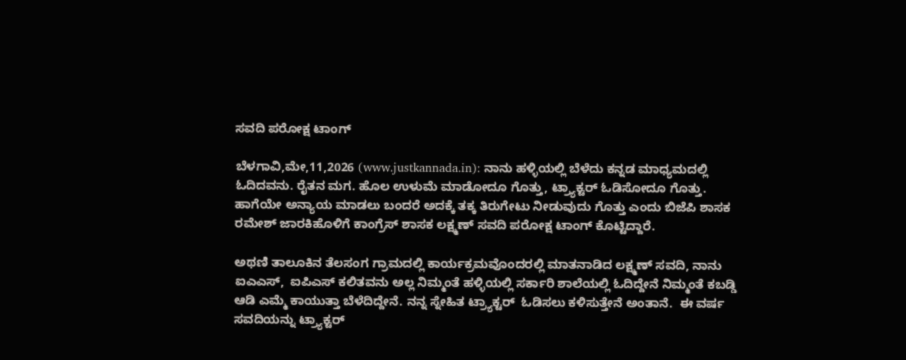ಸವದಿ ಪರೋಕ್ಷ ಟಾಂಗ್

ಬೆಳಗಾವಿ,ಮೇ,11,2026 (www.justkannada.in): ನಾನು ಹಳ್ಳಿಯಲ್ಲಿ ಬೆಳೆದು ಕನ್ನಡ ಮಾಧ್ಯಮದಲ್ಲಿ ಓದಿದವನು. ರೈತನ ಮಗ. ಹೊಲ ಉಳುಮೆ ಮಾಡೋದೂ ಗೊತ್ತು, ಟ್ರ್ಯಾಕ್ಟರ್ ಓಡಿಸೋದೂ ಗೊತ್ತು. ಹಾಗೆಯೇ ಅನ್ಯಾಯ ಮಾಡಲು ಬಂದರೆ ಅದಕ್ಕೆ ತಕ್ಕ ತಿರುಗೇಟು ನೀಡುವುದು ಗೊತ್ತು ಎಂದು ಬಿಜೆಪಿ ಶಾಸಕ ರಮೇಶ್ ಜಾರಕಿಹೊಳಿಗೆ ಕಾಂಗ್ರೆಸ್ ಶಾಸಕ ಲಕ್ಷ್ಮಣ್ ಸವದಿ ಪರೋಕ್ಷ ಟಾಂಗ್ ಕೊಟ್ಟಿದ್ದಾರೆ.

ಅಥಣಿ ತಾಲೂಕಿನ ತೆಲಸಂಗ ಗ್ರಾಮದಲ್ಲಿ ಕಾರ್ಯಕ್ರಮವೊಂದರಲ್ಲಿ ಮಾತನಾಡಿದ ಲಕ್ಷ್ಮಣ್ ಸವದಿ, ನಾನು ಐಎಎಸ್,  ಐಪಿಎಸ್ ಕಲಿತವನು ಅಲ್ಲ ನಿಮ್ಮಂತೆ ಹಳ್ಳಿಯಲ್ಲಿ ಸರ್ಕಾರಿ ಶಾಲೆಯಲ್ಲಿ ಓದಿದ್ದೇನೆ ನಿಮ್ಮಂತೆ ಕಬಡ್ಡಿ ಆಡಿ ಎಮ್ಮೆ ಕಾಯುತ್ತಾ ಬೆಳೆದಿದ್ದೇನೆ. ನನ್ನ ಸ್ನೇಹಿತ ಟ್ರ್ಯಾಕ್ಟರ್  ಓಡಿಸಲು ಕಳಿಸುತ್ತೇನೆ ಅಂತಾನೆ.  ಈ ವರ್ಷ ಸವದಿಯನ್ನು ಟ್ರ್ಯಾಕ್ಟರ್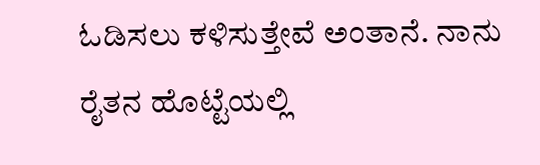ಓಡಿಸಲು ಕಳಿಸುತ್ತೇವೆ ಅಂತಾನೆ. ನಾನು ರೈತನ ಹೊಟ್ಟೆಯಲ್ಲಿ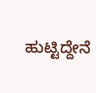ಹುಟ್ಟಿದ್ದೇನೆ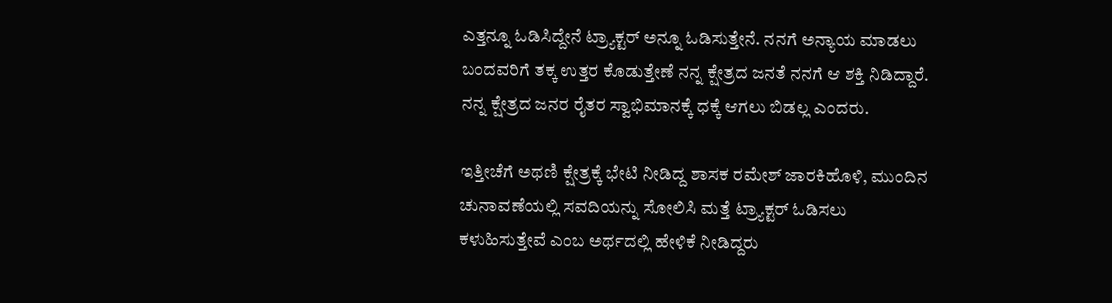ಎತ್ತನ್ನೂ ಓಡಿಸಿದ್ದೇನೆ ಟ್ರ್ಯಾಕ್ಟರ್ ಅನ್ನೂ ಓಡಿಸುತ್ತೇನೆ. ನನಗೆ ಅನ್ಯಾಯ ಮಾಡಲು ಬಂದವರಿಗೆ ತಕ್ಕ ಉತ್ತರ ಕೊಡುತ್ತೇಣೆ ನನ್ನ ಕ್ಷೇತ್ರದ ಜನತೆ ನನಗೆ ಆ ಶಕ್ತಿ ನಿಡಿದ್ದಾರೆ. ನನ್ನ ಕ್ಷೇತ್ರದ ಜನರ ರೈತರ ಸ್ವಾಭಿಮಾನಕ್ಕೆ ಧಕ್ಕೆ ಆಗಲು ಬಿಡಲ್ಲ ಎಂದರು.

ಇತ್ತೀಚೆಗೆ ಅಥಣಿ ಕ್ಷೇತ್ರಕ್ಕೆ ಭೇಟಿ ನೀಡಿದ್ದ ಶಾಸಕ ರಮೇಶ್ ಜಾರಕಿಹೊಳಿ, ಮುಂದಿನ ಚುನಾವಣೆಯಲ್ಲಿ ಸವದಿಯನ್ನು ಸೋಲಿಸಿ ಮತ್ತೆ ಟ್ರ್ಯಾಕ್ಟರ್ ಓಡಿಸಲು ಕಳುಹಿಸುತ್ತೇವೆ ಎಂಬ ಅರ್ಥದಲ್ಲಿ ಹೇಳಿಕೆ ನೀಡಿದ್ದರು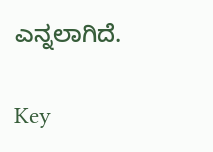ಎನ್ನಲಾಗಿದೆ.

Key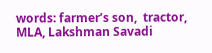words: farmer’s son,  tractor, MLA, Lakshman Savadi